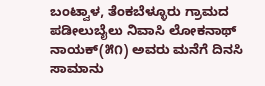ಬಂಟ್ವಾಳ, ತೆಂಕಬೆಳ್ಳೂರು ಗ್ರಾಮದ ಪಡೀಲುಬೈಲು ನಿವಾಸಿ ಲೋಕನಾಥ್ ನಾಯಕ್(೫೧) ಅವರು ಮನೆಗೆ ದಿನಸಿ ಸಾಮಾನು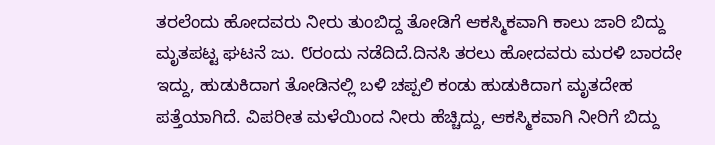ತರಲೆಂದು ಹೋದವರು ನೀರು ತುಂಬಿದ್ದ ತೋಡಿಗೆ ಆಕಸ್ಮಿಕವಾಗಿ ಕಾಲು ಜಾರಿ ಬಿದ್ದು ಮೃತಪಟ್ಟ ಘಟನೆ ಜು. ೮ರಂದು ನಡೆದಿದೆ.ದಿನಸಿ ತರಲು ಹೋದವರು ಮರಳಿ ಬಾರದೇ ಇದ್ದು, ಹುಡುಕಿದಾಗ ತೋಡಿನಲ್ಲಿ ಬಳಿ ಚಪ್ಪಲಿ ಕಂಡು ಹುಡುಕಿದಾಗ ಮೃತದೇಹ ಪತ್ತೆಯಾಗಿದೆ. ವಿಪರೀತ ಮಳೆಯಿಂದ ನೀರು ಹೆಚ್ಚಿದ್ದು, ಆಕಸ್ಮಿಕವಾಗಿ ನೀರಿಗೆ ಬಿದ್ದು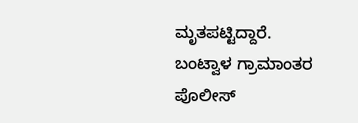ಮೃತಪಟ್ಟಿದ್ದಾರೆ. ಬಂಟ್ವಾಳ ಗ್ರಾಮಾಂತರ ಪೊಲೀಸ್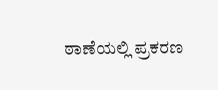ಠಾಣೆಯಲ್ಲಿ ಪ್ರಕರಣ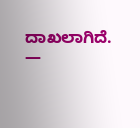ದಾಖಲಾಗಿದೆ.
—